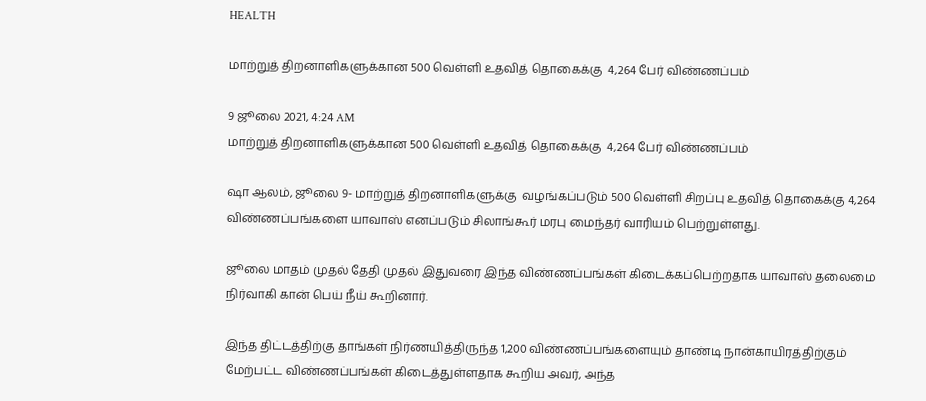HEALTH

மாற்றுத் திறனாளிகளுக்கான 500 வெள்ளி உதவித் தொகைக்கு  4,264 பேர் விண்ணப்பம்

9 ஜூலை 2021, 4:24 AM
மாற்றுத் திறனாளிகளுக்கான 500 வெள்ளி உதவித் தொகைக்கு  4,264 பேர் விண்ணப்பம்

ஷா ஆலம், ஜூலை 9- மாற்றுத் திறனாளிகளுக்கு  வழங்கப்படும் 500 வெள்ளி சிறப்பு உதவித் தொகைக்கு 4,264 விண்ணப்பங்களை யாவாஸ் எனப்படும் சிலாங்கூர் மரபு மைந்தர் வாரியம் பெற்றுள்ளது.

ஜூலை மாதம் முதல் தேதி முதல் இதுவரை இந்த விண்ணப்பங்கள் கிடைக்கப்பெற்றதாக யாவாஸ் தலைமை நிர்வாகி கான் பெய் நீய் கூறினார்.

இந்த திட்டத்திற்கு தாங்கள் நிர்ணயித்திருந்த 1,200 விண்ணப்பங்களையும் தாண்டி நான்காயிரத்திற்கும் மேற்பட்ட விண்ணப்பங்கள் கிடைத்துள்ளதாக கூறிய அவர், அந்த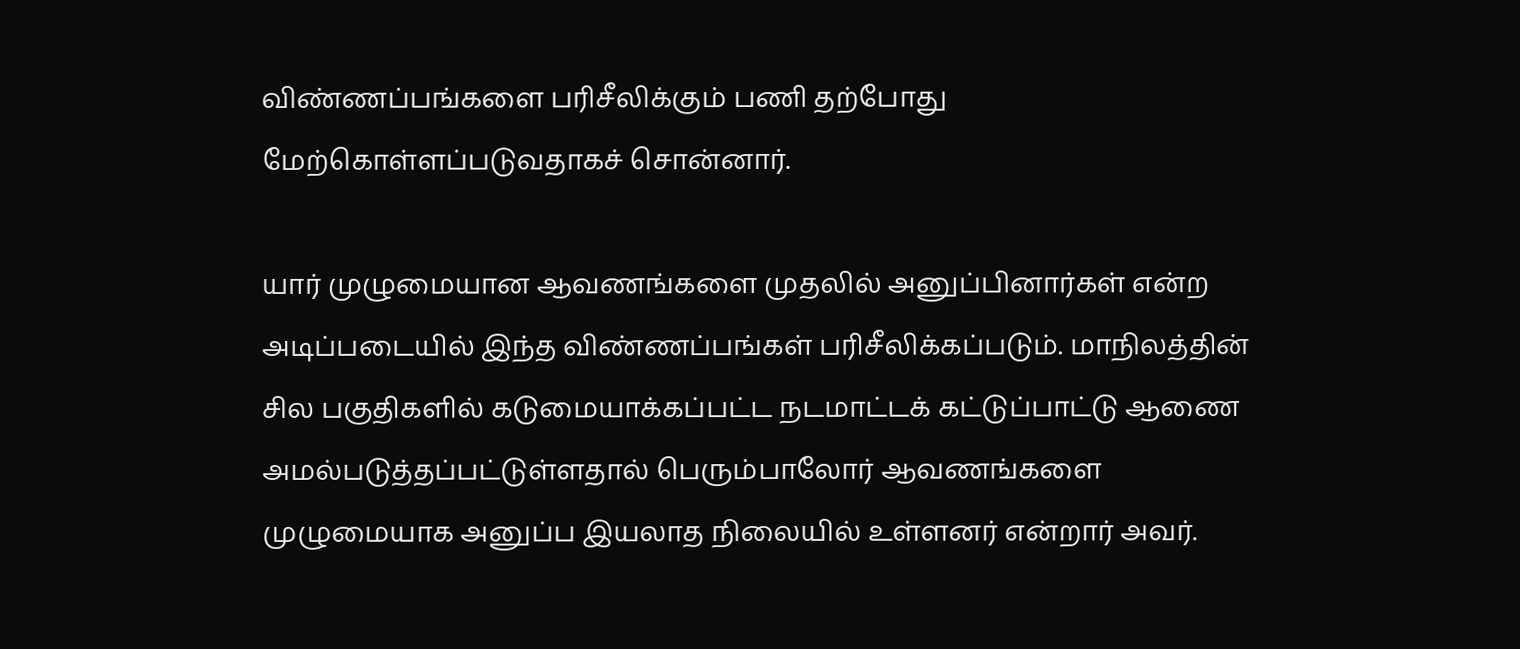விண்ணப்பங்களை பரிசீலிக்கும் பணி தற்போது மேற்கொள்ளப்படுவதாகச் சொன்னார்.

யார் முழுமையான ஆவணங்களை முதலில் அனுப்பினார்கள் என்ற அடிப்படையில் இந்த விண்ணப்பங்கள் பரிசீலிக்கப்படும். மாநிலத்தின் சில பகுதிகளில் கடுமையாக்கப்பட்ட நடமாட்டக் கட்டுப்பாட்டு ஆணை அமல்படுத்தப்பட்டுள்ளதால் பெரும்பாலோர் ஆவணங்களை முழுமையாக அனுப்ப இயலாத நிலையில் உள்ளனர் என்றார் அவர்.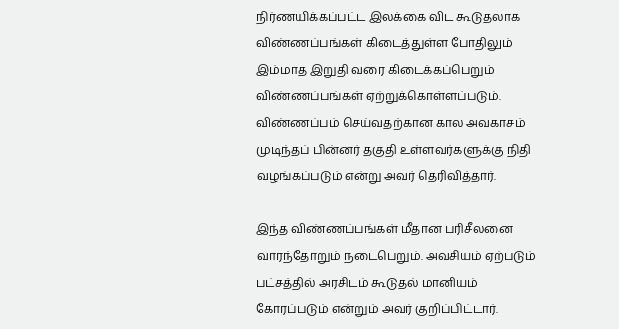நிர்ணயிக்கப்பட்ட இலக்கை விட கூடுதலாக விண்ணப்பங்கள் கிடைத்துள்ள போதிலும் இம்மாத இறுதி வரை கிடைக்கப்பெறும் விண்ணப்பங்கள் ஏற்றுக்கொள்ளப்படும். விண்ணப்பம் செய்வதற்கான கால அவகாசம் முடிந்தப் பின்னர் தகுதி உள்ளவர்களுக்கு நிதி வழங்கப்படும் என்று அவர் தெரிவித்தார்.

இந்த விண்ணப்பங்கள் மீதான பரிசீலனை வாரந்தோறும் நடைபெறும். அவசியம் ஏற்படும் பட்சத்தில் அரசிடம் கூடுதல் மானியம் கோரப்படும் என்றும் அவர் குறிப்பிட்டார்.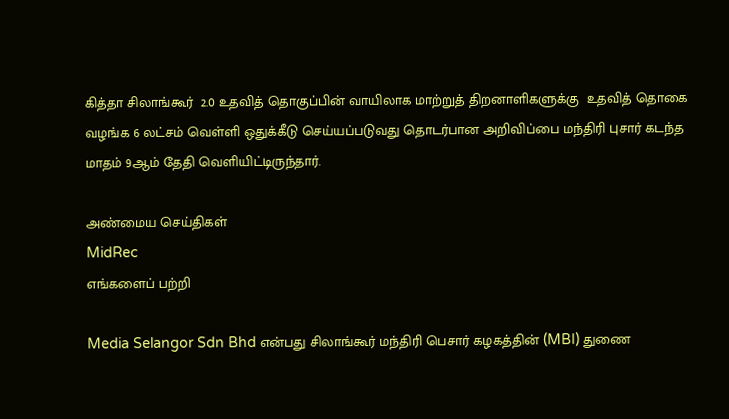கித்தா சிலாங்கூர்  2.0 உதவித் தொகுப்பின் வாயிலாக மாற்றுத் திறனாளிகளுக்கு  உதவித் தொகை வழங்க 6 லட்சம் வெள்ளி ஒதுக்கீடு செய்யப்படுவது தொடர்பான அறிவிப்பை மந்திரி புசார் கடந்த மாதம் 9ஆம் தேதி வெளியிட்டிருந்தார்.

அண்மைய செய்திகள்
MidRec
எங்களைப் பற்றி

Media Selangor Sdn Bhd என்பது சிலாங்கூர் மந்திரி பெசார் கழகத்தின் (MBI) துணை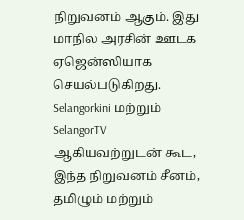நிறுவனம் ஆகும். இது மாநில அரசின் ஊடக ஏஜென்ஸியாக செயல்படுகிறது. Selangorkini மற்றும் SelangorTV ஆகியவற்றுடன் கூட, இந்த நிறுவனம் சீனம், தமிழும் மற்றும்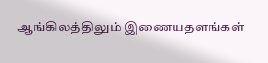ஆங்கிலத்திலும் இணையதளங்கள்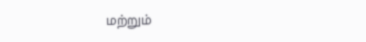மற்றும்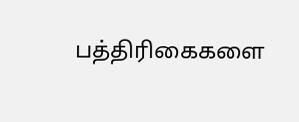பத்திரிகைகளை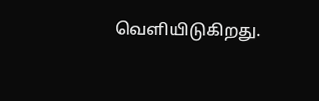வெளியிடுகிறது.